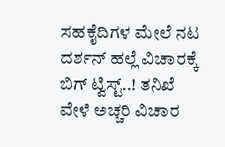ಸಹಕೈದಿಗಳ ಮೇಲೆ ನಟ ದರ್ಶನ್ ಹಲ್ಲೆ ವಿಚಾರಕ್ಕೆ ಬಿಗ್ ಟ್ವಿಸ್ಟ್..! ತನಿಖೆ ವೇಳೆ ಅಚ್ಚರಿ ವಿಚಾರ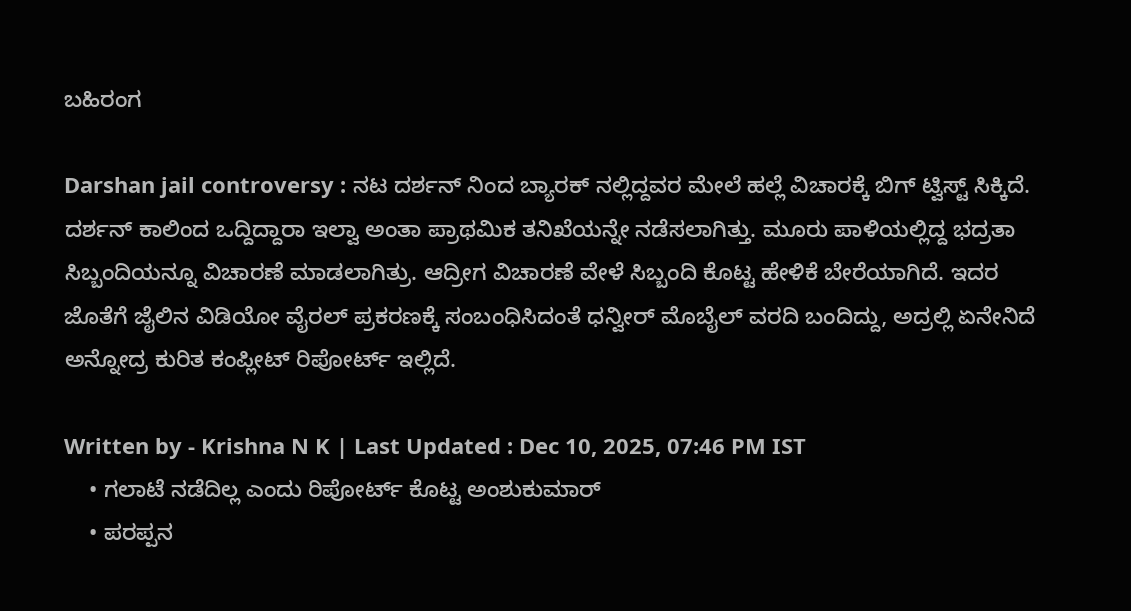ಬಹಿರಂಗ

Darshan jail controversy : ನಟ ದರ್ಶನ್ ನಿಂದ ಬ್ಯಾರಕ್ ನಲ್ಲಿದ್ದವರ ಮೇಲೆ ಹಲ್ಲೆ ವಿಚಾರಕ್ಕೆ ಬಿಗ್ ಟ್ವಿಸ್ಟ್ ಸಿಕ್ಕಿದೆ. ದರ್ಶನ್ ಕಾಲಿಂದ ಒದ್ದಿದ್ದಾರಾ ಇಲ್ವಾ ಅಂತಾ ಪ್ರಾಥಮಿಕ ತನಿಖೆಯನ್ನೇ ನಡೆಸಲಾಗಿತ್ತು. ಮೂರು ಪಾಳಿಯಲ್ಲಿದ್ದ ಭದ್ರತಾ ಸಿಬ್ಬಂದಿಯನ್ನೂ ವಿಚಾರಣೆ ಮಾಡಲಾಗಿತ್ರು. ಆದ್ರೀಗ ವಿಚಾರಣೆ ವೇಳೆ ಸಿಬ್ಬಂದಿ ಕೊಟ್ಟ ಹೇಳಿಕೆ ಬೇರೆಯಾಗಿದೆ. ಇದರ ಜೊತೆಗೆ ಜೈಲಿನ ವಿಡಿಯೋ ವೈರಲ್ ಪ್ರಕರಣಕ್ಕೆ ಸಂಬಂಧಿಸಿದಂತೆ ಧನ್ವೀರ್ ಮೊಬೈಲ್ ವರದಿ ಬಂದಿದ್ದು, ಅದ್ರಲ್ಲಿ ಏನೇನಿದೆ ಅನ್ನೋದ್ರ ಕುರಿತ ಕಂಪ್ಲೀಟ್ ರಿಪೋರ್ಟ್ ಇಲ್ಲಿದೆ.

Written by - Krishna N K | Last Updated : Dec 10, 2025, 07:46 PM IST
    • ಗಲಾಟೆ ನಡೆದಿಲ್ಲ ಎಂದು ರಿಪೋರ್ಟ್ ಕೊಟ್ಟ ಅಂಶುಕುಮಾರ್
    • ಪರಪ್ಪನ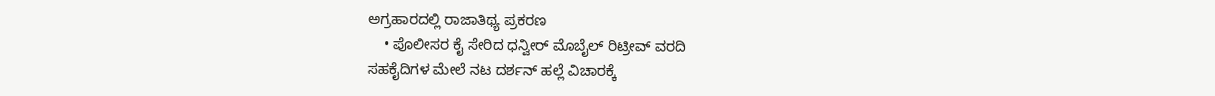ಅಗ್ರಹಾರದಲ್ಲಿ ರಾಜಾತಿಥ್ಯ ಪ್ರಕರಣ
    • ಪೊಲೀಸರ ಕೈ ಸೇರಿದ ಧನ್ವೀರ್ ಮೊಬೈಲ್ ರಿಟ್ರೀವ್ ವರದಿ
ಸಹಕೈದಿಗಳ ಮೇಲೆ ನಟ ದರ್ಶನ್ ಹಲ್ಲೆ ವಿಚಾರಕ್ಕೆ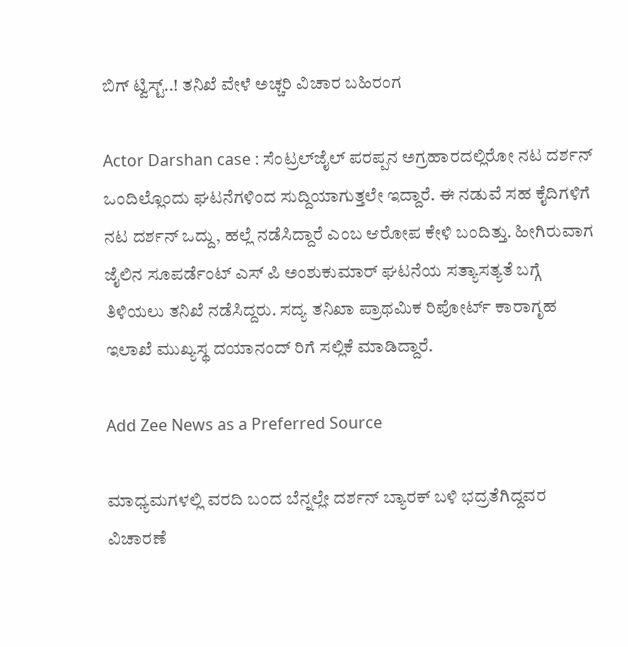ಬಿಗ್ ಟ್ವಿಸ್ಟ್..! ತನಿಖೆ ವೇಳೆ ಅಚ್ಚರಿ ವಿಚಾರ ಬಹಿರಂಗ

Actor Darshan case : ಸೆಂಟ್ರಲ್‌ಜೈಲ್ ಪರಪ್ಪನ ಅಗ್ರಹಾರದಲ್ಲಿರೋ ನಟ ದರ್ಶನ್ ಒಂದಿಲ್ಲೊಂದು ಘಟನೆಗಳಿಂದ ಸುದ್ದಿಯಾಗುತ್ತಲೇ ಇದ್ದಾರೆ. ಈ ನಡುವೆ ಸಹ ಕೈದಿಗಳಿಗೆ ನಟ ದರ್ಶನ್ ಒದ್ದು, ಹಲ್ಲೆ ನಡೆಸಿದ್ದಾರೆ ಎಂಬ ಆರೋಪ ಕೇಳಿ ಬಂದಿತ್ತು. ಹೀಗಿರುವಾಗ ಜೈಲಿನ ಸೂಪರ್ಡೆಂಟ್ ಎಸ್ ಪಿ ಅಂಶುಕುಮಾರ್ ಘಟನೆಯ ಸತ್ಯಾಸತ್ಯತೆ ಬಗ್ಗೆ ತಿಳಿಯಲು ತನಿಖೆ ನಡೆಸಿದ್ದರು. ಸದ್ಯ ತನಿಖಾ ಪ್ರಾಥಮಿಕ ರಿಪೋರ್ಟ್ ಕಾರಾಗೃಹ ಇಲಾಖೆ ಮುಖ್ಯಸ್ಥ ದಯಾನಂದ್ ರಿಗೆ ಸಲ್ಲಿಕೆ ಮಾಡಿದ್ದಾರೆ.

Add Zee News as a Preferred Source

ಮಾಧ್ಯಮಗಳಲ್ಲಿ ವರದಿ ಬಂದ ಬೆನ್ನಲ್ಲೇ ದರ್ಶನ್ ಬ್ಯಾರಕ್ ಬಳಿ ಭದ್ರತೆಗಿದ್ದವರ ವಿಚಾರಣೆ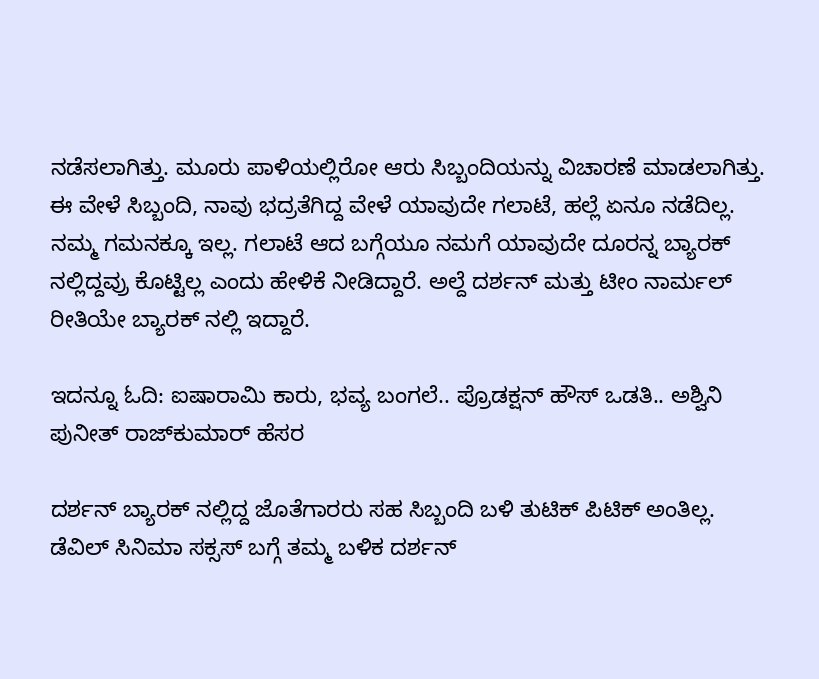ನಡೆಸಲಾಗಿತ್ತು. ಮೂರು ಪಾಳಿಯಲ್ಲಿರೋ ಆರು ಸಿಬ್ಬಂದಿಯನ್ನು ವಿಚಾರಣೆ ಮಾಡಲಾಗಿತ್ತು. ಈ ವೇಳೆ ಸಿಬ್ಬಂದಿ, ನಾವು ಭದ್ರತೆಗಿದ್ದ ವೇಳೆ ಯಾವುದೇ ಗಲಾಟೆ, ಹಲ್ಲೆ ಏನೂ ನಡೆದಿಲ್ಲ. ನಮ್ಮ ಗಮನಕ್ಕೂ ಇಲ್ಲ. ಗಲಾಟೆ ಆದ ಬಗ್ಗೆಯೂ ನಮಗೆ ಯಾವುದೇ ದೂರನ್ನ ಬ್ಯಾರಕ್ ನಲ್ಲಿದ್ದವ್ರು ಕೊಟ್ಟಿಲ್ಲ ಎಂದು ಹೇಳಿಕೆ ನೀಡಿದ್ದಾರೆ. ಅಲ್ದೆ ದರ್ಶನ್ ಮತ್ತು ಟೀಂ ನಾರ್ಮಲ್ ರೀತಿಯೇ ಬ್ಯಾರಕ್ ನಲ್ಲಿ ಇದ್ದಾರೆ.

ಇದನ್ನೂ ಓದಿ: ಐಷಾರಾಮಿ ಕಾರು, ಭವ್ಯ ಬಂಗಲೆ.. ಪ್ರೊಡಕ್ಷನ್‌ ಹೌಸ್ ಒಡತಿ.. ಅಶ್ವಿನಿ ಪುನೀತ್‌ ರಾಜ್‌ಕುಮಾರ್‌ ಹೆಸರ

ದರ್ಶನ್ ಬ್ಯಾರಕ್ ನಲ್ಲಿದ್ದ ಜೊತೆಗಾರರು ಸಹ ಸಿಬ್ಬಂದಿ ಬಳಿ ತುಟಿಕ್ ಪಿಟಿಕ್ ಅಂತಿಲ್ಲ. ಡೆವಿಲ್ ಸಿನಿಮಾ ಸಕ್ಸಸ್ ಬಗ್ಗೆ ತಮ್ಮ ಬಳಿಕ ದರ್ಶನ್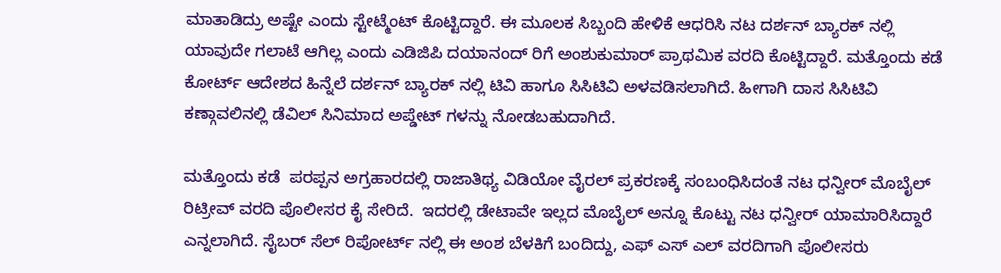ಮಾತಾಡಿದ್ರು ಅಷ್ಟೇ ಎಂದು ಸ್ಟೇಟ್ಮೆಂಟ್ ಕೊಟ್ಟಿದ್ದಾರೆ. ಈ ಮೂಲಕ ಸಿಬ್ಬಂದಿ ಹೇಳಿಕೆ ಆಧರಿಸಿ ನಟ ದರ್ಶನ್ ಬ್ಯಾರಕ್ ನಲ್ಲಿ ಯಾವುದೇ ಗಲಾಟೆ ಆಗಿಲ್ಲ ಎಂದು ಎಡಿಜಿಪಿ ದಯಾನಂದ್ ರಿಗೆ ಅಂಶುಕುಮಾರ್ ಪ್ರಾಥಮಿಕ ವರದಿ ಕೊಟ್ಟಿದ್ದಾರೆ. ಮತ್ತೊಂದು ಕಡೆ ಕೋರ್ಟ್ ಆದೇಶದ ಹಿನ್ನೆಲೆ ದರ್ಶನ್ ಬ್ಯಾರಕ್ ನಲ್ಲಿ ಟಿವಿ ಹಾಗೂ ಸಿಸಿಟಿವಿ ಅಳವಡಿಸಲಾಗಿದೆ. ಹೀಗಾಗಿ ದಾಸ ಸಿಸಿಟಿವಿ ಕಣ್ಗಾವಲಿನಲ್ಲಿ ಡೆವಿಲ್ ಸಿನಿಮಾದ ಅಪ್ಡೇಟ್ ಗಳನ್ನು ನೋಡಬಹುದಾಗಿದೆ.

ಮತ್ತೊಂದು ಕಡೆ  ಪರಪ್ಪನ ಅಗ್ರಹಾರದಲ್ಲಿ ರಾಜಾತಿಥ್ಯ ವಿಡಿಯೋ ವೈರಲ್‌ ಪ್ರಕರಣಕ್ಕೆ ಸಂಬಂಧಿಸಿದಂತೆ ನಟ ಧನ್ವೀರ್ ಮೊಬೈಲ್ ರಿಟ್ರೀವ್ ವರದಿ ಪೊಲೀಸರ ಕೈ ಸೇರಿದೆ.  ಇದರಲ್ಲಿ ಡೇಟಾವೇ ಇಲ್ಲದ ಮೊಬೈಲ್ ಅನ್ನೂ ಕೊಟ್ಟು ನಟ ಧನ್ವೀರ್ ಯಾಮಾರಿಸಿದ್ದಾರೆ ಎನ್ನಲಾಗಿದೆ. ಸೈಬರ್ ಸೆಲ್ ರಿಪೋರ್ಟ್ ನಲ್ಲಿ ಈ ಅಂಶ ಬೆಳಕಿಗೆ ಬಂದಿದ್ದು, ಎಫ್ ಎಸ್ ಎಲ್ ವರದಿಗಾಗಿ ಪೊಲೀಸರು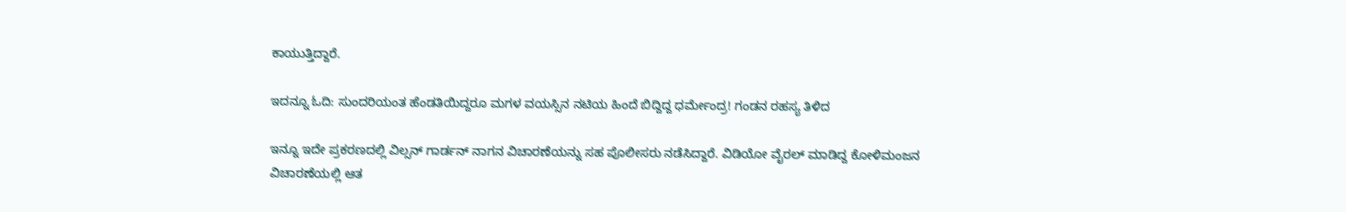ಕಾಯುತ್ತಿದ್ದಾರೆ.

ಇದನ್ನೂ ಓದಿ: ಸುಂದರಿಯಂತ ಹೆಂಡತಿಯಿದ್ದರೂ ಮಗಳ ವಯಸ್ಸಿನ ನಟಿಯ ಹಿಂದೆ ಬಿದ್ದಿದ್ದ ಧರ್ಮೇಂದ್ರ! ಗಂಡನ ರಹಸ್ಯ ತಿಳಿದ

ಇನ್ನೂ ಇದೇ ಪ್ರಕರಣದಲ್ಲಿ ವಿಲ್ಸನ್ ಗಾರ್ಡನ್ ನಾಗನ ವಿಚಾರಣೆಯನ್ನು ಸಹ ಪೊಲೀಸರು ನಡೆಸಿದ್ದಾರೆ. ವಿಡಿಯೋ ವೈರಲ್ ಮಾಡಿದ್ದ‌ ಕೋಳಿ‌ಮಂಜನ ವಿಚಾರಣೆಯಲ್ಲಿ ಆತ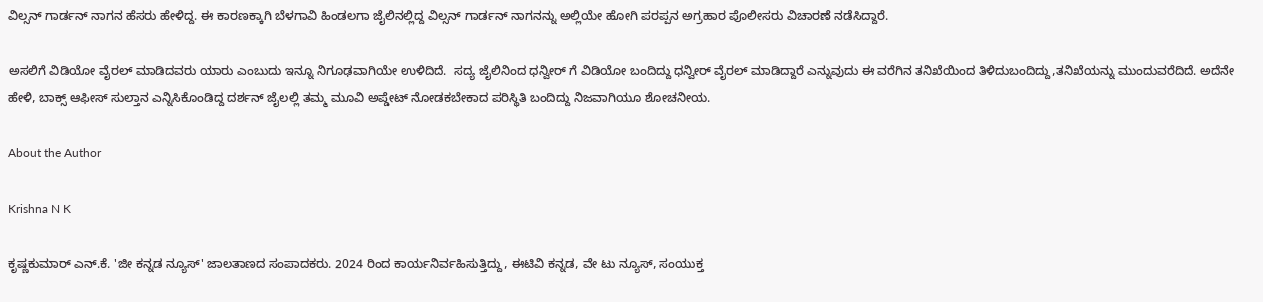ವಿಲ್ಸನ್ ಗಾರ್ಡನ್ ನಾಗನ ಹೆಸರು ಹೇಳಿದ್ದ. ಈ ಕಾರಣಕ್ಕಾಗಿ ಬೆಳಗಾವಿ ಹಿಂಡಲಗಾ ಜೈಲಿನಲ್ಲಿದ್ದ ವಿಲ್ಸನ್ ಗಾರ್ಡನ್ ನಾಗನನ್ನು ಅಲ್ಲಿಯೇ ಹೋಗಿ ಪರಪ್ಪನ ಅಗ್ರಹಾರ ಪೊಲೀಸರು ವಿಚಾರಣೆ ನಡೆಸಿದ್ದಾರೆ.

ಅಸಲಿಗೆ ವಿಡಿಯೋ ವೈರಲ್ ಮಾಡಿದವರು ಯಾರು ಎಂಬುದು ಇನ್ನೂ ನಿಗೂಢವಾಗಿಯೇ ಉಳಿದಿದೆ.  ಸದ್ಯ ಜೈಲಿನಿಂದ ಧನ್ವೀರ್ ಗೆ ವಿಡಿಯೋ ಬಂದಿದ್ದು ಧನ್ವೀರ್ ವೈರಲ್ ಮಾಡಿದ್ದಾರೆ ಎನ್ನುವುದು ಈ ವರೆಗಿನ ತನಿಖೆಯಿಂದ ತಿಳಿದುಬಂದಿದ್ದು,ತನಿಖೆಯನ್ನು ಮುಂದುವರೆದಿದೆ. ಅದೆನೇ ಹೇಳಿ, ಬಾಕ್ಸ್ ಆಫೀಸ್ ಸುಲ್ತಾನ ಎನ್ನಿಸಿಕೊಂಡಿದ್ದ ದರ್ಶನ್ ಜೈಲಲ್ಲಿ ತಮ್ಮ ಮೂವಿ ಅಪ್ಡೇಟ್ ನೋಡಕಬೇಕಾದ ಪರಿಸ್ಥಿತಿ ಬಂದಿದ್ದು ನಿಜವಾಗಿಯೂ ಶೋಚನೀಯ.

About the Author

Krishna N K

ಕೃಷ್ಣಕುಮಾರ್‌ ಎನ್‌.ಕೆ. 'ಜೀ ಕನ್ನಡ ನ್ಯೂಸ್‌' ಜಾಲತಾಣದ ಸಂಪಾದಕರು. 2024 ರಿಂದ ಕಾರ್ಯನಿರ್ವಹಿಸುತ್ತಿದ್ದು, ಈಟಿವಿ ಕನ್ನಡ, ವೇ ಟು ನ್ಯೂಸ್‌, ಸಂಯುಕ್ತ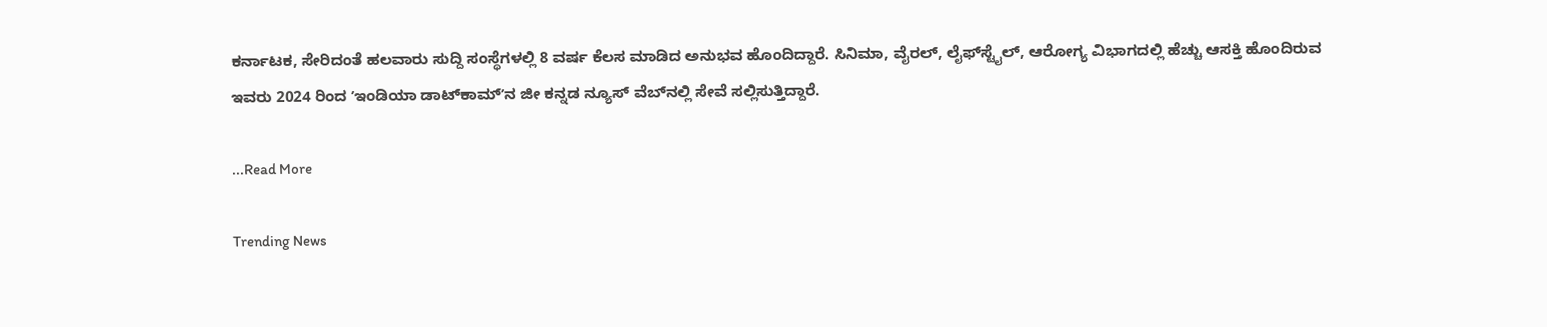ಕರ್ನಾಟಕ, ಸೇರಿದಂತೆ ಹಲವಾರು ಸುದ್ದಿ ಸಂಸ್ಥೆಗಳಲ್ಲಿ 8 ವರ್ಷ ಕೆಲಸ ಮಾಡಿದ ಅನುಭವ ಹೊಂದಿದ್ದಾರೆ. ಸಿನಿಮಾ, ವೈರಲ್‌, ಲೈಫ್‌ಸ್ಟೈಲ್‌, ಆರೋಗ್ಯ ವಿಭಾಗದಲ್ಲಿ ಹೆಚ್ಚು ಆಸಕ್ತಿ ಹೊಂದಿರುವ ಇವರು 2024 ರಿಂದ ʼಇಂಡಿಯಾ ಡಾಟ್‌ಕಾಮ್‌ʼನ ಜೀ ಕನ್ನಡ ನ್ಯೂಸ್‌ ವೆಬ್‌ನಲ್ಲಿ ಸೇವೆ ಸಲ್ಲಿಸುತ್ತಿದ್ದಾರೆ.

...Read More

Trending News